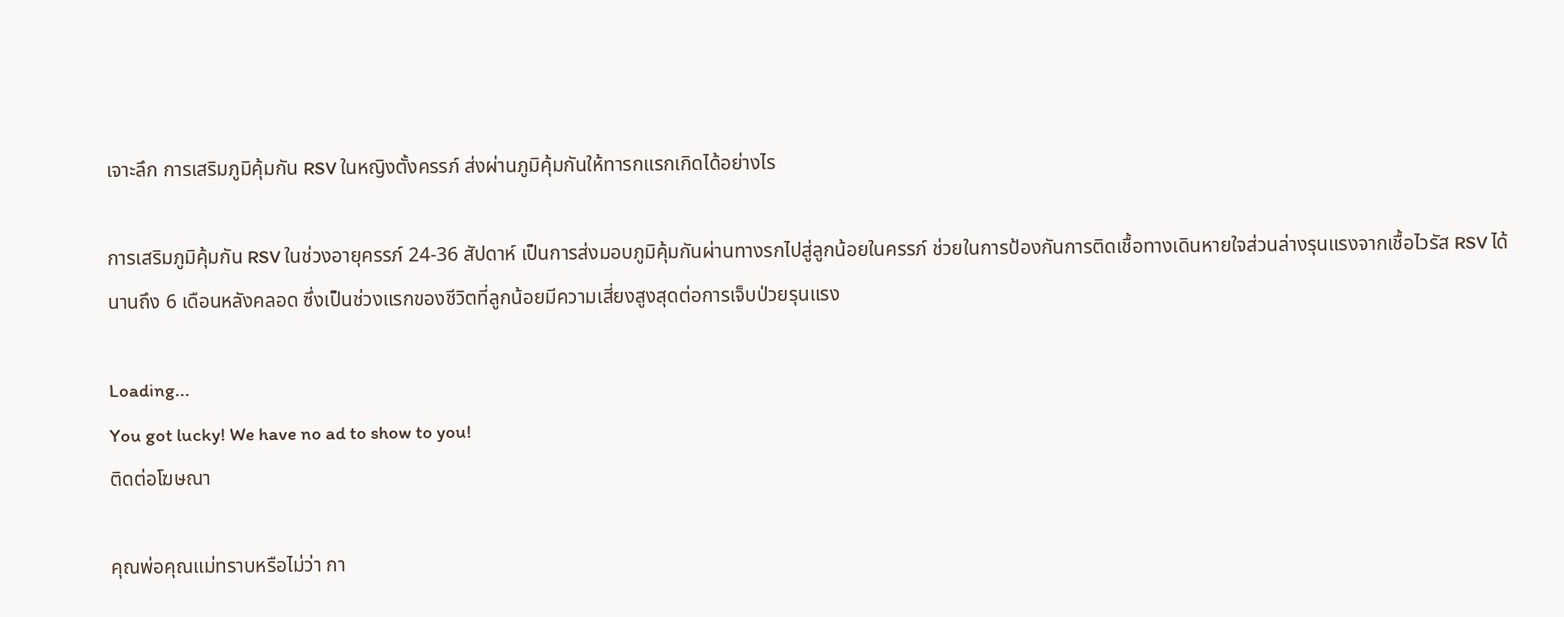เจาะลึก การเสริมภูมิคุ้มกัน RSV ในหญิงตั้งครรภ์ ส่งผ่านภูมิคุ้มกันให้ทารกแรกเกิดได้อย่างไร

การเสริมภูมิคุ้มกัน RSV ในช่วงอายุครรภ์ 24-36 สัปดาห์ เป็นการส่งมอบภูมิคุ้มกันผ่านทางรกไปสู่ลูกน้อยในครรภ์ ช่วยในการป้องกันการติดเชื้อทางเดินหายใจส่วนล่างรุนแรงจากเชื้อไวรัส RSV ได้นานถึง 6 เดือนหลังคลอด ซึ่งเป็นช่วงแรกของชีวิตที่ลูกน้อยมีความเสี่ยงสูงสุดต่อการเจ็บป่วยรุนแรง

Loading...
You got lucky! We have no ad to show to you!
ติดต่อโฆษณา

คุณพ่อคุณแม่ทราบหรือไม่ว่า กา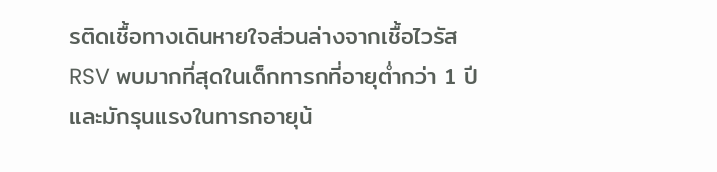รติดเชื้อทางเดินหายใจส่วนล่างจากเชื้อไวรัส RSV พบมากที่สุดในเด็กทารกที่อายุต่ำกว่า 1 ปี และมักรุนแรงในทารกอายุน้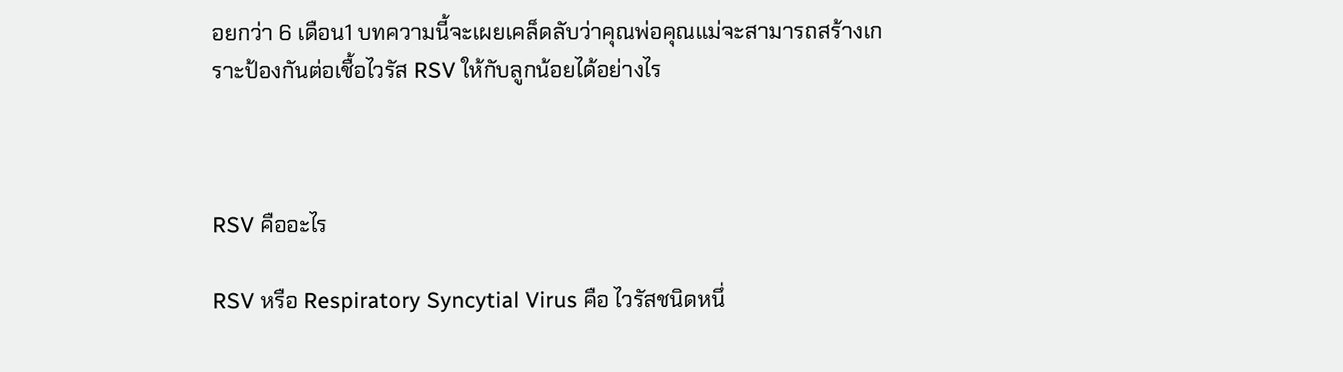อยกว่า 6 เดือน1 บทความนี้จะเผยเคล็ดลับว่าคุณพ่อคุณแม่จะสามารถสร้างเกราะป้องกันต่อเชื้อไวรัส RSV ให้กับลูกน้อยได้อย่างไร



RSV คืออะไร

RSV หรือ Respiratory Syncytial Virus คือ ไวรัสชนิดหนึ่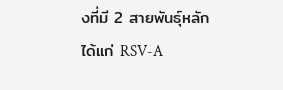งที่มี 2 สายพันธุ์หลัก ได้แก่ RSV-A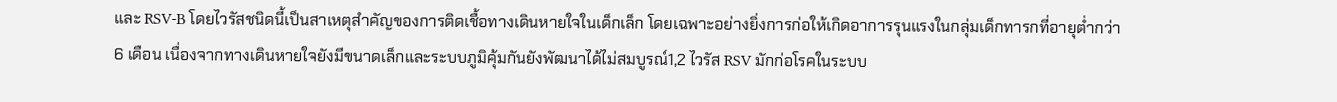และ RSV-B โดยไวรัสชนิดนี้เป็นสาเหตุสำคัญของการติดเชื้อทางเดินหายใจในเด็กเล็ก โดยเฉพาะอย่างยิ่งการก่อให้เกิดอาการรุนแรงในกลุ่มเด็กทารกที่อายุต่ำกว่า 6 เดือน เนื่องจากทางเดินหายใจยังมีขนาดเล็กและระบบภูมิคุ้มกันยังพัฒนาได้ไม่สมบูรณ์1,2 ไวรัส RSV มักก่อโรคในระบบ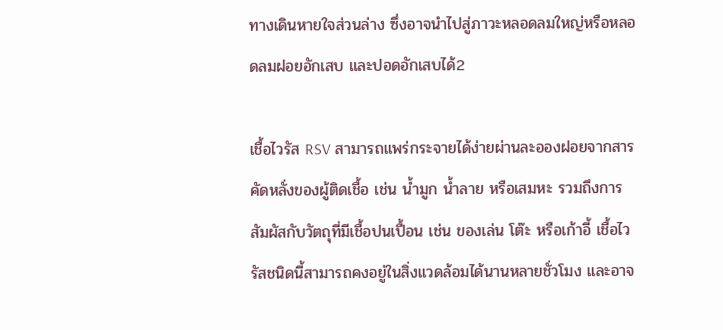ทางเดินหายใจส่วนล่าง ซึ่งอาจนำไปสู่ภาวะหลอดลมใหญ่หรือหลอดลมฝอยอักเสบ และปอดอักเสบได้2

เชื้อไวรัส RSV สามารถแพร่กระจายได้ง่ายผ่านละอองฝอยจากสารคัดหลั่งของผู้ติดเชื้อ เช่น น้ำมูก น้ำลาย หรือเสมหะ รวมถึงการสัมผัสกับวัตถุที่มีเชื้อปนเปื้อน เช่น ของเล่น โต๊ะ หรือเก้าอี้ เชื้อไวรัสชนิดนี้สามารถคงอยู่ในสิ่งแวดล้อมได้นานหลายชั่วโมง และอาจ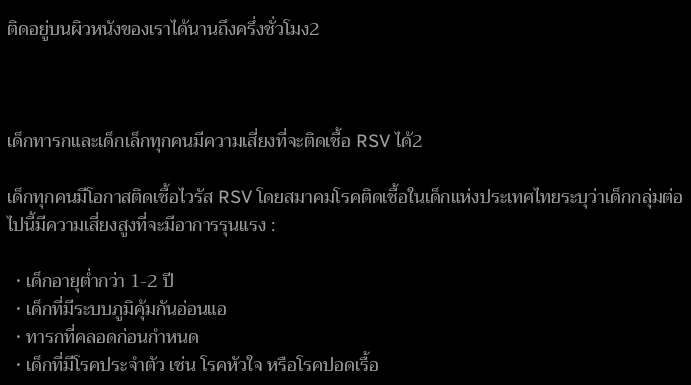ติดอยู่บนผิวหนังของเราได้นานถึงครึ่งชั่วโมง2



เด็กทารกและเด็กเล็กทุกคนมีความเสี่ยงที่จะติดเชื้อ RSV ได้2

เด็กทุกคนมีโอกาสติดเชื้อไวรัส RSV โดยสมาคมโรคติดเชื้อในเด็กแห่งประเทศไทยระบุว่าเด็กกลุ่มต่อไปนี้มีความเสี่ยงสูงที่จะมีอาการรุนแรง :

  • เด็กอายุต่ำกว่า 1-2 ปี
  • เด็กที่มีระบบภูมิคุ้มกันอ่อนแอ
  • ทารกที่คลอดก่อนกำหนด
  • เด็กที่มีโรคประจำตัว เช่น โรคหัวใจ หรือโรคปอดเรื้อ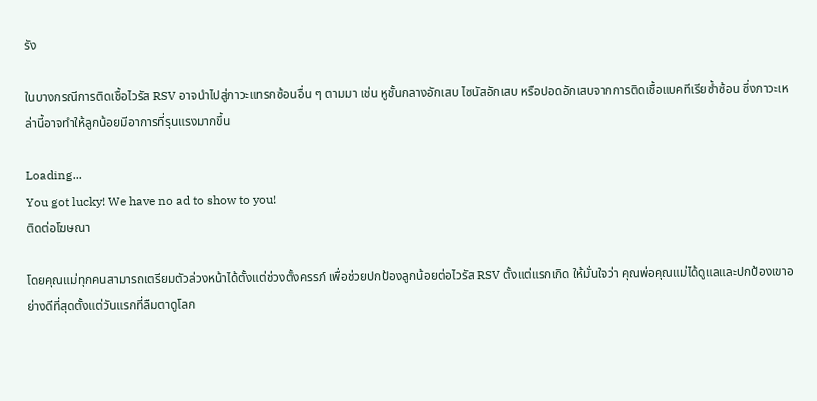รัง

ในบางกรณีการติดเชื้อไวรัส RSV อาจนำไปสู่ภาวะแทรกซ้อนอื่น ๆ ตามมา เช่น หูชั้นกลางอักเสบ ไซนัสอักเสบ หรือปอดอักเสบจากการติดเชื้อแบคทีเรียซ้ำซ้อน ซึ่งภาวะเหล่านี้อาจทำให้ลูกน้อยมีอาการที่รุนแรงมากขึ้น

Loading...
You got lucky! We have no ad to show to you!
ติดต่อโฆษณา

โดยคุณแม่ทุกคนสามารถเตรียมตัวล่วงหน้าได้ตั้งแต่ช่วงตั้งครรภ์ เพื่อช่วยปกป้องลูกน้อยต่อไวรัส RSV ตั้งแต่แรกเกิด ให้มั่นใจว่า คุณพ่อคุณแม่ได้ดูแลและปกป้องเขาอย่างดีที่สุดตั้งแต่วันแรกที่ลืมตาดูโลก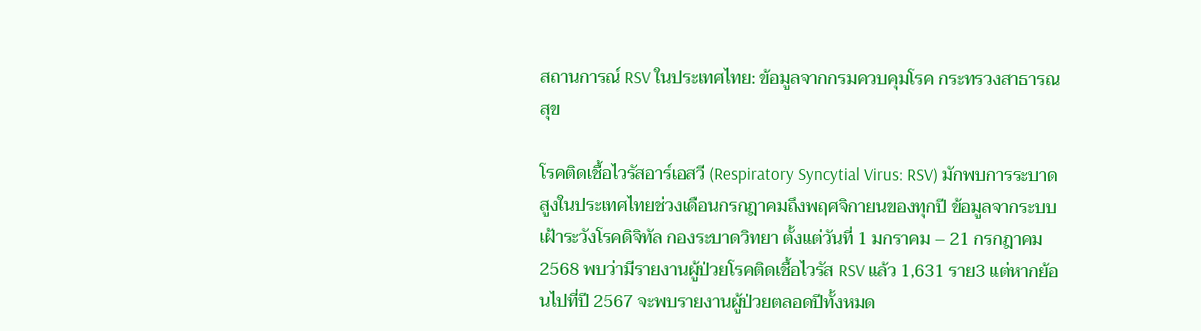สถานการณ์ RSV ในประเทศไทย: ข้อมูลจากกรมควบคุมโรค กระทรวงสาธารณสุข

โรคติดเชื้อไวรัสอาร์เอสวี (Respiratory Syncytial Virus: RSV) มักพบการระบาดสูงในประเทศไทยช่วงเดือนกรกฎาคมถึงพฤศจิกายนของทุกปี ข้อมูลจากระบบเฝ้าระวังโรคดิจิทัล กองระบาดวิทยา ตั้งแต่วันที่ 1 มกราคม – 21 กรกฎาคม 2568 พบว่ามีรายงานผู้ป่วยโรคติดเชื้อไวรัส RSV แล้ว 1,631 ราย3 แต่หากย้อนไปที่ปี 2567 จะพบรายงานผู้ป่วยตลอดปีทั้งหมด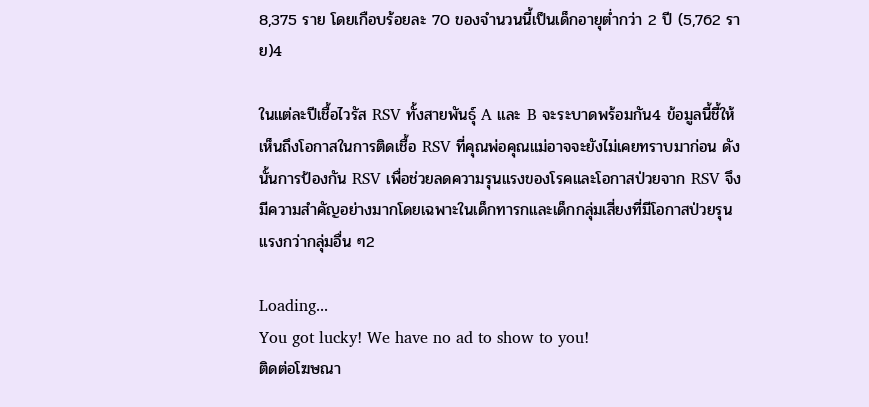8,375 ราย โดยเกือบร้อยละ 70 ของจำนวนนี้เป็นเด็กอายุต่ำกว่า 2 ปี (5,762 ราย)4

ในแต่ละปีเชื้อไวรัส RSV ทั้งสายพันธุ์ A และ B จะระบาดพร้อมกัน4 ข้อมูลนี้ชี้ให้เห็นถึงโอกาสในการติดเชื้อ RSV ที่คุณพ่อคุณแม่อาจจะยังไม่เคยทราบมาก่อน ดังนั้นการป้องกัน RSV เพื่อช่วยลดความรุนแรงของโรคและโอกาสป่วยจาก RSV จึงมีความสำคัญอย่างมากโดยเฉพาะในเด็กทารกและเด็กกลุ่มเสี่ยงที่มีโอกาสป่วยรุนแรงกว่ากลุ่มอื่น ๆ2

Loading...
You got lucky! We have no ad to show to you!
ติดต่อโฆษณา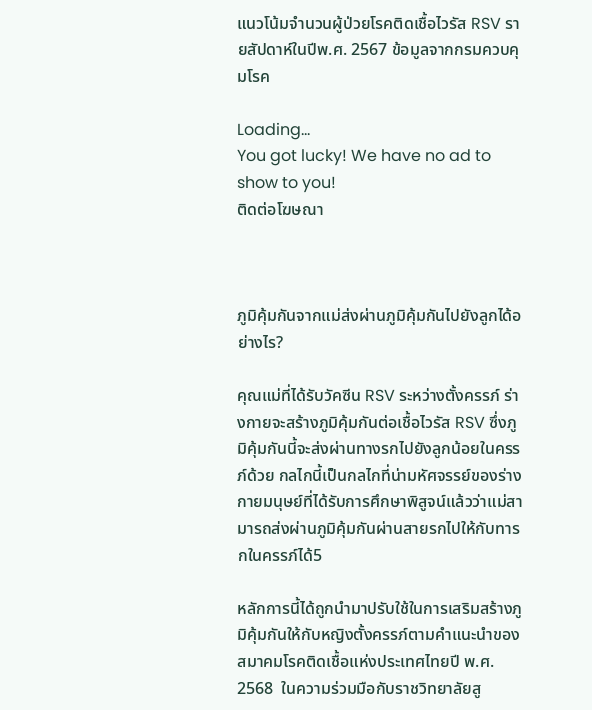แนวโน้มจำนวนผู้ป่วยโรคติดเชื้อไวรัส RSV รายสัปดาห์ในปีพ.ศ. 2567 ข้อมูลจากกรมควบคุมโรค

Loading...
You got lucky! We have no ad to show to you!
ติดต่อโฆษณา



ภูมิคุ้มกันจากแม่ส่งผ่านภูมิคุ้มกันไปยังลูกได้อย่างไร?

คุณแม่ที่ได้รับวัคซีน RSV ระหว่างตั้งครรภ์ ร่างกายจะสร้างภูมิคุ้มกันต่อเชื้อไวรัส RSV ซึ่งภูมิคุ้มกันนี้จะส่งผ่านทางรกไปยังลูกน้อยในครรภ์ด้วย กลไกนี้เป็นกลไกที่น่ามหัศจรรย์ของร่างกายมนุษย์ที่ได้รับการศึกษาพิสูจน์แล้วว่าแม่สามารถส่งผ่านภูมิคุ้มกันผ่านสายรกไปให้กับทารกในครรภ์ได้5

หลักการนี้ได้ถูกนำมาปรับใช้ในการเสริมสร้างภูมิคุ้มกันให้กับหญิงตั้งครรภ์ตามคำแนะนำของสมาคมโรคติดเชื้อแห่งประเทศไทยปี พ.ศ. 2568  ในความร่วมมือกับราชวิทยาลัยสู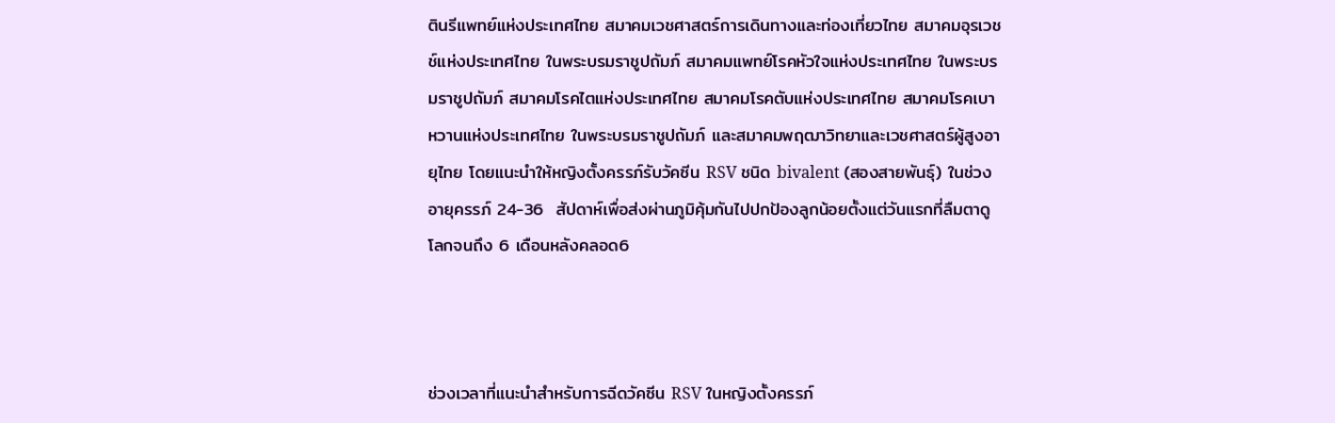ตินรีแพทย์แห่งประเทศไทย สมาคมเวชศาสตร์การเดินทางและท่องเที่ยวไทย สมาคมอุรเวชช์แห่งประเทศไทย ในพระบรมราชูปถัมภ์ สมาคมแพทย์โรคหัวใจแห่งประเทศไทย ในพระบรมราชูปถัมภ์ สมาคมโรคไตแห่งประเทศไทย สมาคมโรคตับแห่งประเทศไทย สมาคมโรคเบาหวานแห่งประเทศไทย ในพระบรมราชูปถัมภ์ และสมาคมพฤฒาวิทยาและเวชศาสตร์ผู้สูงอายุไทย โดยแนะนำให้หญิงตั้งครรภ์รับวัคซีน RSV ชนิด bivalent (สองสายพันธุ์) ในช่วงอายุครรภ์ 24-36  สัปดาห์เพื่อส่งผ่านภูมิคุ้มกันไปปกป้องลูกน้อยตั้งแต่วันแรกที่ลืมตาดูโลกจนถึง 6 เดือนหลังคลอด6



ช่วงเวลาที่แนะนำสำหรับการฉีดวัคซีน RSV ในหญิงตั้งครรภ์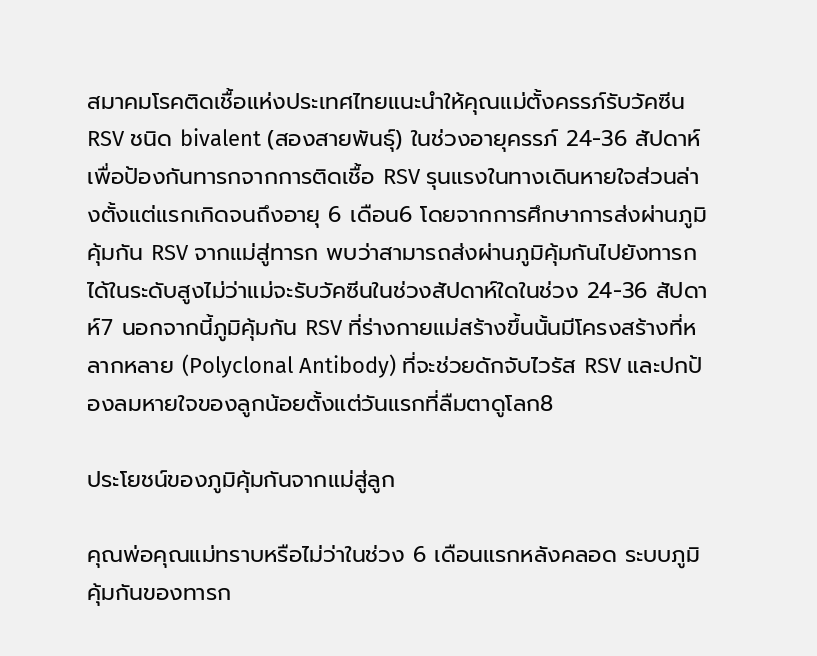สมาคมโรคติดเชื้อแห่งประเทศไทยแนะนำให้คุณแม่ตั้งครรภ์รับวัคซีน RSV ชนิด bivalent (สองสายพันธุ์) ในช่วงอายุครรภ์ 24-36 สัปดาห์ เพื่อป้องกันทารกจากการติดเชื้อ RSV รุนแรงในทางเดินหายใจส่วนล่างตั้งแต่แรกเกิดจนถึงอายุ 6 เดือน6 โดยจากการศึกษาการส่งผ่านภูมิคุ้มกัน RSV จากแม่สู่ทารก พบว่าสามารถส่งผ่านภูมิคุ้มกันไปยังทารกได้ในระดับสูงไม่ว่าแม่จะรับวัคซีนในช่วงสัปดาห์ใดในช่วง 24-36 สัปดาห์7 นอกจากนี้ภูมิคุ้มกัน RSV ที่ร่างกายแม่สร้างขึ้นนั้นมีโครงสร้างที่หลากหลาย (Polyclonal Antibody) ที่จะช่วยดักจับไวรัส RSV และปกป้องลมหายใจของลูกน้อยตั้งแต่วันแรกที่ลืมตาดูโลก8

ประโยชน์ของภูมิคุ้มกันจากแม่สู่ลูก

คุณพ่อคุณแม่ทราบหรือไม่ว่าในช่วง 6 เดือนแรกหลังคลอด ระบบภูมิคุ้มกันของทารก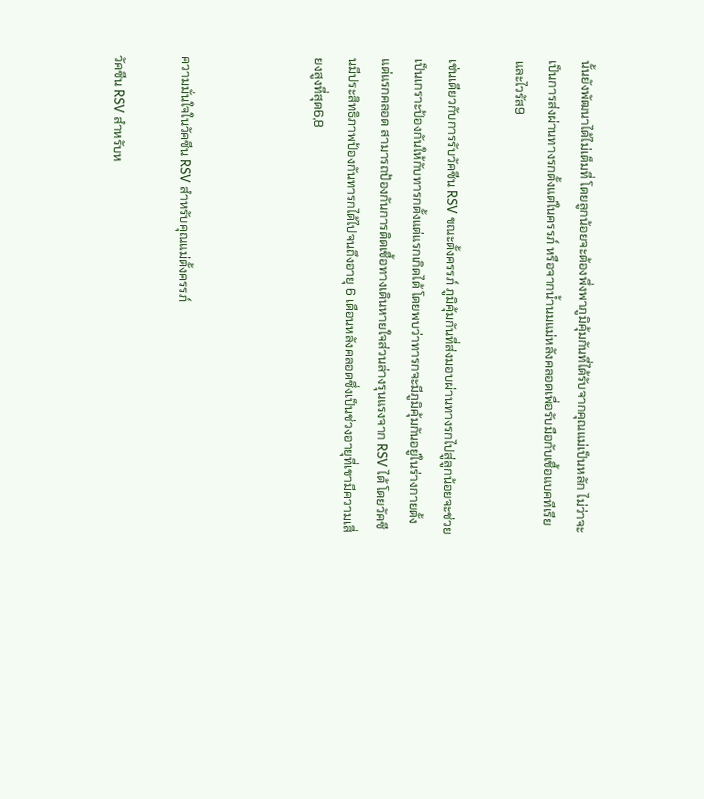นั้นยังพัฒนาได้ไม่เต็มที่ โดยลูกน้อยจะต้องพึ่งพาภูมิคุ้มกันที่ได้รับจากคุณแม่เป็นหลัก ไม่ว่าจะเป็นการส่งผ่านทางรกตั้งแต่ในครรภ์ หรือจากน้ำนมแม่หลังคลอดเพื่อรับมือกับเชื้อแบคทีเรียและไวรัส9

เช่นเดียวกับการรับวัคซีน RSV ขณะตั้งครรภ์ ภูมิคุ้มกันที่ส่งมอบผ่านทางรกไปสู่ลูกน้อยจะช่วยเป็นเกราะป้องกันให้กับทารกตั้งแต่แรกเกิดได้ โดยพบว่าทารกจะมีภูมิคุ้มกันอยู่ในร่างกายตั้งแต่แรกคลอด สามารถป้องกันการติดเชื้อทางเดินหายใจส่วนล่างรุนแรงจาก RSV ได้ โดยวัคซีนมีประสิทธิภาพป้องกันทารกได้ไปจนถึงอายุ 6 เดือนหลังคลอดซึ่งเป็นช่วงอายุที่เขามีความเสี่ยงสูงที่สุด6,8



ความมั่นใจในวัคซีน RSV สำหรับคุณแม่ตั้งครรภ์

วัคซีน RSV สำหรับห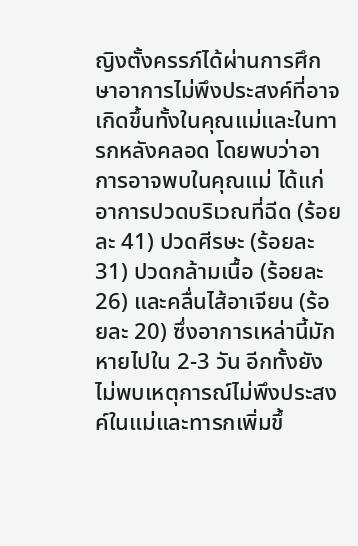ญิงตั้งครรภ์ได้ผ่านการศึกษาอาการไม่พึงประสงค์ที่อาจเกิดขึ้นทั้งในคุณแม่และในทารกหลังคลอด โดยพบว่าอาการอาจพบในคุณแม่ ได้แก่ อาการปวดบริเวณที่ฉีด (ร้อยละ 41) ปวดศีรษะ (ร้อยละ 31) ปวดกล้ามเนื้อ (ร้อยละ 26) และคลื่นไส้อาเจียน (ร้อยละ 20) ซึ่งอาการเหล่านี้มักหายไปใน 2-3 วัน อีกทั้งยังไม่พบเหตุการณ์ไม่พึงประสงค์ในแม่และทารกเพิ่มขึ้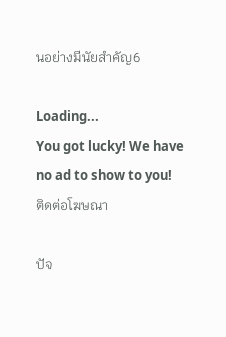นอย่างมีนัยสำคัญ6

Loading...
You got lucky! We have no ad to show to you!
ติดต่อโฆษณา

ปัจ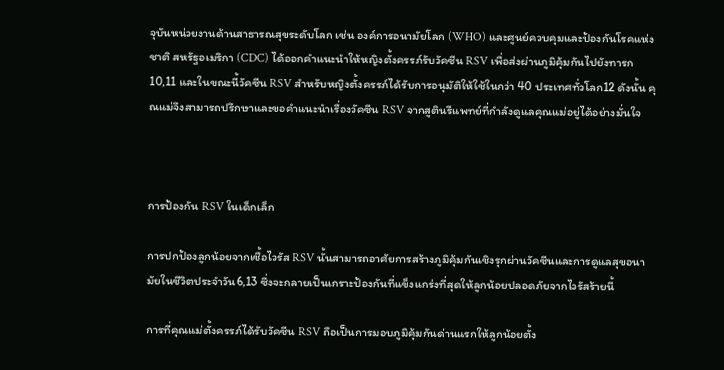จุบันหน่วยงานด้านสาธารณสุขระดับโลก เช่น องค์การอนามัยโลก (WHO) และศูนย์ควบคุมและป้องกันโรคแห่งชาติ สหรัฐอเมริกา (CDC) ได้ออกคำแนะนำให้หญิงตั้งครรภ์รับวัคซีน RSV เพื่อส่งผ่านภูมิคุ้มกันไปยังทารก10,11 และในขณะนี้วัคซีน RSV สำหรับหญิงตั้งครรภ์ได้รับการอนุมัติให้ใช้ในกว่า 40 ประเทศทั่วโลก12 ดังนั้น คุณแม่จึงสามารถปรึกษาและขอคำแนะนำเรื่องวัคซีน RSV จากสูตินรีแพทย์ที่กำลังดูแลคุณแม่อยู่ได้อย่างมั่นใจ



การป้องกัน RSV ในเด็กเล็ก

การปกป้องลูกน้อยจากเชื้อไวรัส RSV นั้นสามารถอาศัยการสร้างภูมิคุ้มกันเชิงรุกผ่านวัคซีนและการดูแลสุขอนามัยในชีวิตประจำวัน6,13 ซึ่งจะกลายเป็นเกราะป้องกันที่แข็งแกร่งที่สุดให้ลูกน้อยปลอดภัยจากไวรัสร้ายนี้

การที่คุณแม่ตั้งครรภ์ได้รับวัคซีน RSV ถือเป็นการมอบภูมิคุ้มกันด่านแรกให้ลูกน้อยตั้ง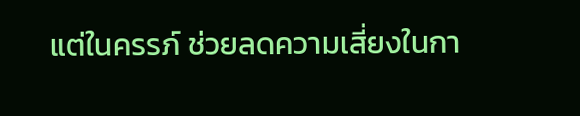แต่ในครรภ์ ช่วยลดความเสี่ยงในกา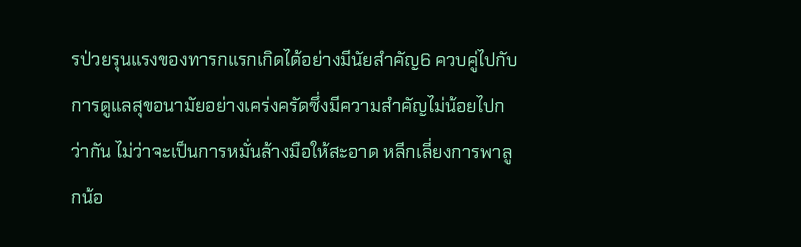รป่วยรุนแรงของทารกแรกเกิดได้อย่างมีนัยสำคัญ6 ควบคู่ไปกับการดูแลสุขอนามัยอย่างเคร่งครัดซึ่งมีความสำคัญไม่น้อยไปกว่ากัน ไม่ว่าจะเป็นการหมั่นล้างมือให้สะอาด หลีกเลี่ยงการพาลูกน้อ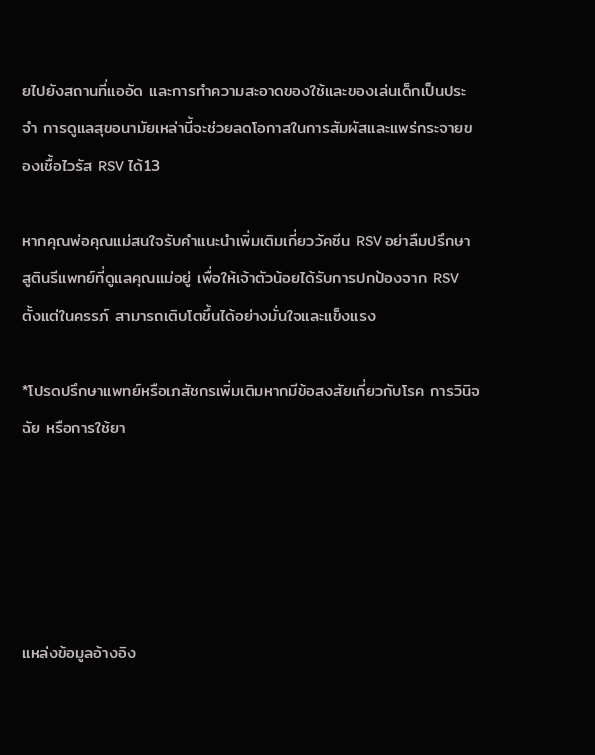ยไปยังสถานที่แออัด และการทำความสะอาดของใช้และของเล่นเด็กเป็นประจำ การดูแลสุขอนามัยเหล่านี้จะช่วยลดโอกาสในการสัมผัสและแพร่กระจายของเชื้อไวรัส RSV ได้13

หากคุณพ่อคุณแม่สนใจรับคำแนะนำเพิ่มเติมเกี่ยววัคซีน RSV อย่าลืมปรึกษาสูตินรีแพทย์ที่ดูแลคุณแม่อยู่ เพื่อให้เจ้าตัวน้อยได้รับการปกป้องจาก RSV ตั้งแต่ในครรภ์ สามารถเติบโตขึ้นได้อย่างมั่นใจและแข็งแรง

*โปรดปรึกษาแพทย์หรือเภสัชกรเพิ่มเติมหากมีข้อสงสัยเกี่ยวกับโรค การวินิจฉัย หรือการใช้ยา





แหล่งข้อมูลอ้างอิง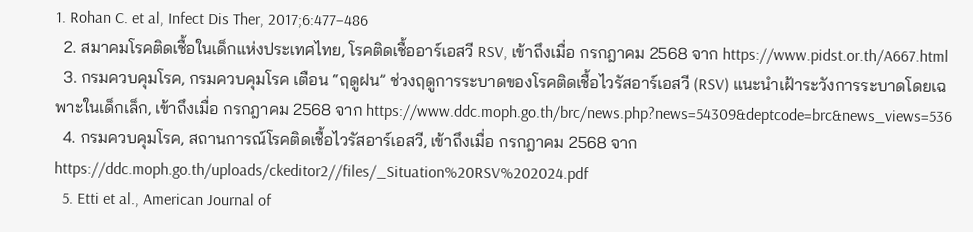1. Rohan C. et al, Infect Dis Ther, 2017;6:477–486
  2. สมาคมโรคติดเชื้อในเด็กแห่งประเทศไทย, โรคติดเชื้ออาร์เอสวี RSV, เข้าถึงเมื่อ กรกฎาคม 2568 จาก https://www.pidst.or.th/A667.html
  3. กรมควบคุมโรค, กรมควบคุมโรค เตือน “ฤดูฝน” ช่วงฤดูการระบาดของโรคติดเชื้อไวรัสอาร์เอสวี (RSV) แนะนำเฝ้าระวังการระบาดโดยเฉพาะในเด็กเล็ก, เข้าถึงเมื่อ กรกฎาคม 2568 จาก https://www.ddc.moph.go.th/brc/news.php?news=54309&deptcode=brc&news_views=536
  4. กรมควบคุมโรค, สถานการณ์โรคติดเชื้อไวรัสอาร์เอสวี, เข้าถึงเมื่อ กรกฎาคม 2568 จาก https://ddc.moph.go.th/uploads/ckeditor2//files/_Situation%20RSV%202024.pdf
  5. Etti et al., American Journal of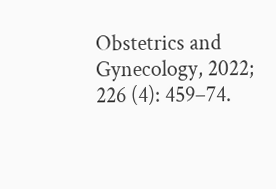Obstetrics and Gynecology, 2022; 226 (4): 459–74.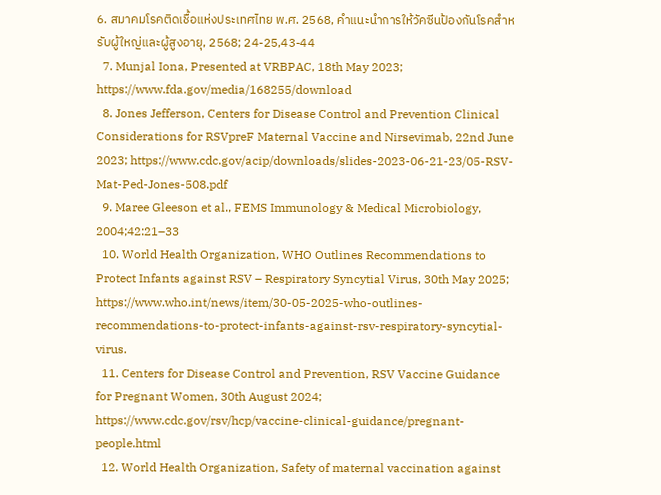6. สมาคมโรคติดเชื้อแห่งประเทศไทย พ.ศ. 2568, คำแนะนำการให้วัคซีนป้องกันโรคสำหรับผู้ใหญ่และผู้สูงอายุ, 2568; 24-25,43-44
  7. Munjal Iona, Presented at VRBPAC, 18th May 2023; https://www.fda.gov/media/168255/download
  8. Jones Jefferson, Centers for Disease Control and Prevention Clinical Considerations for RSVpreF Maternal Vaccine and Nirsevimab, 22nd June 2023; https://www.cdc.gov/acip/downloads/slides-2023-06-21-23/05-RSV-Mat-Ped-Jones-508.pdf
  9. Maree Gleeson et al., FEMS Immunology & Medical Microbiology, 2004;42:21–33
  10. World Health Organization, WHO Outlines Recommendations to Protect Infants against RSV – Respiratory Syncytial Virus, 30th May 2025; https://www.who.int/news/item/30-05-2025-who-outlines-recommendations-to-protect-infants-against-rsv-respiratory-syncytial-virus.
  11. Centers for Disease Control and Prevention, RSV Vaccine Guidance for Pregnant Women, 30th August 2024; https://www.cdc.gov/rsv/hcp/vaccine-clinical-guidance/pregnant-people.html
  12. World Health Organization, Safety of maternal vaccination against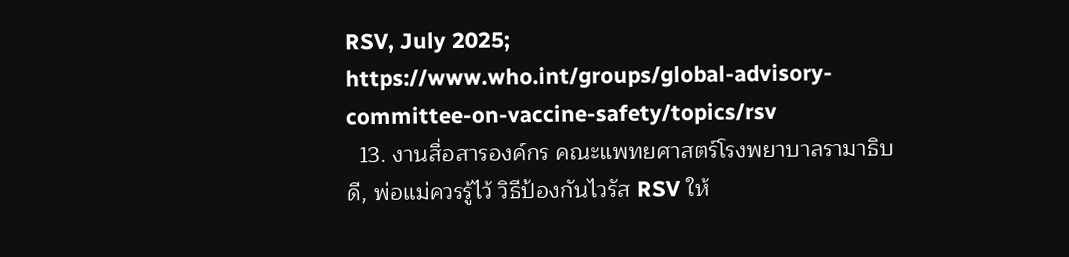RSV, July 2025; https://www.who.int/groups/global-advisory-committee-on-vaccine-safety/topics/rsv
  13. งานสื่อสารองค์กร คณะแพทยศาสตร์โรงพยาบาลรามาธิบดี, พ่อแม่ควรรู้ไว้ วิธีป้องกันไวรัส RSV ให้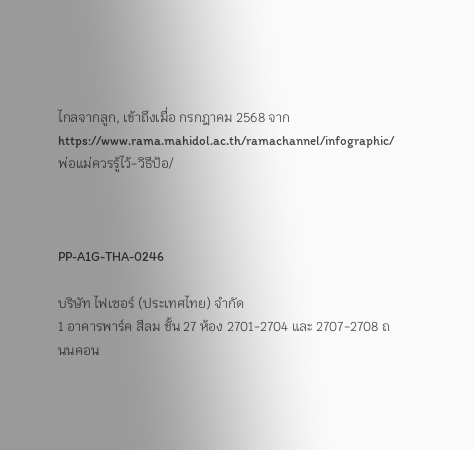ไกลจากลูก, เข้าถึงเมื่อ กรกฎาคม 2568 จาก https://www.rama.mahidol.ac.th/ramachannel/infographic/พ่อแม่ควรรู้ไว้-วิธีป้อ/



PP-A1G-THA-0246

บริษัท ไฟเซอร์ (ประเทศไทย) จำกัด
1 อาคารพาร์ค สีลม ชั้น 27 ห้อง 2701-2704 และ 2707-2708 ถนนคอน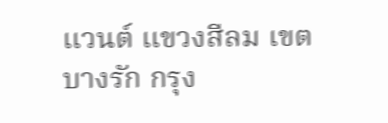แวนต์ แขวงสีลม เขตบางรัก กรุง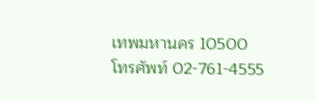เทพมหานคร 10500
โทรศัพท์ 02-761-4555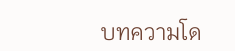บทความโด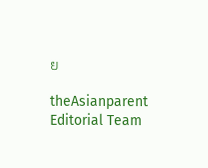ย

theAsianparent Editorial Team